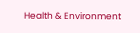Health & Environment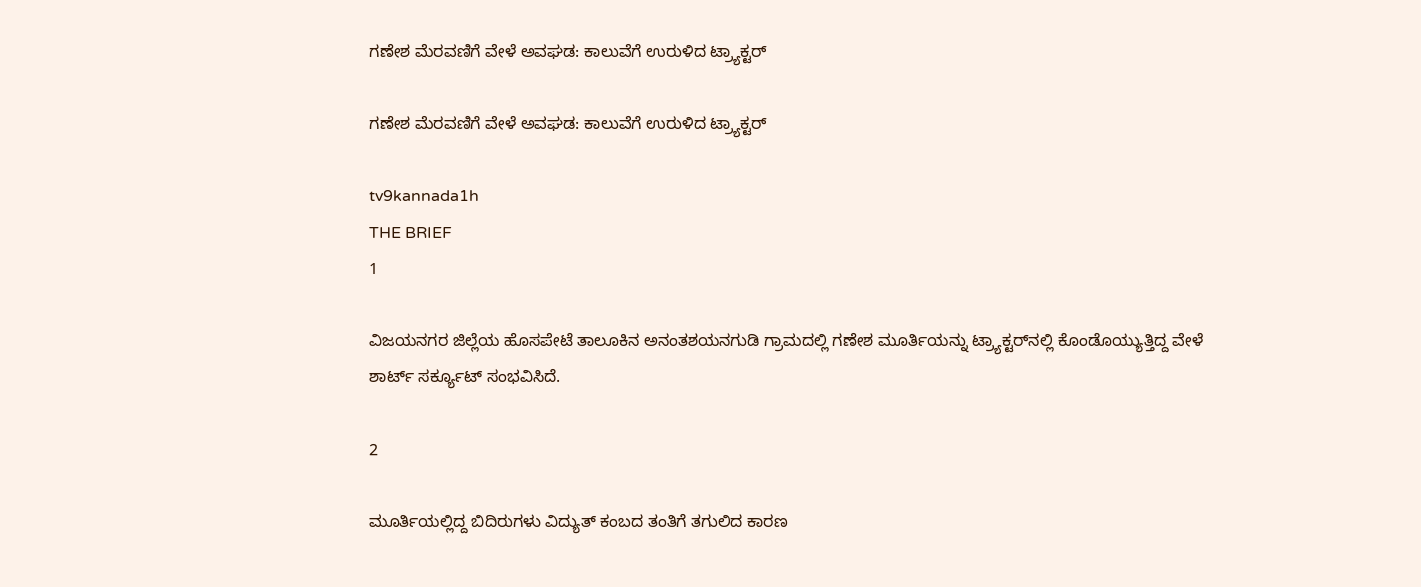ಗಣೇಶ ಮೆರವಣಿಗೆ ವೇಳೆ ಅವಘಡ: ಕಾಲುವೆಗೆ ಉರುಳಿದ ಟ್ರ್ಯಾಕ್ಟರ್

ಗಣೇಶ ಮೆರವಣಿಗೆ ವೇಳೆ ಅವಘಡ: ಕಾಲುವೆಗೆ ಉರುಳಿದ ಟ್ರ್ಯಾಕ್ಟರ್

tv9kannada1h
THE BRIEF
1

ವಿಜಯನಗರ ಜಿಲ್ಲೆಯ ಹೊಸಪೇಟೆ ತಾಲೂಕಿನ ಅನಂತಶಯನಗುಡಿ ಗ್ರಾಮದಲ್ಲಿ ಗಣೇಶ ಮೂರ್ತಿಯನ್ನು ಟ್ರ್ಯಾಕ್ಟರ್‌ನಲ್ಲಿ ಕೊಂಡೊಯ್ಯುತ್ತಿದ್ದ ವೇಳೆ ಶಾರ್ಟ್ ಸರ್ಕ್ಯೂಟ್ ಸಂಭವಿಸಿದೆ.

2

ಮೂರ್ತಿಯಲ್ಲಿದ್ದ ಬಿದಿರುಗಳು ವಿದ್ಯುತ್ ಕಂಬದ ತಂತಿಗೆ ತಗುಲಿದ ಕಾರಣ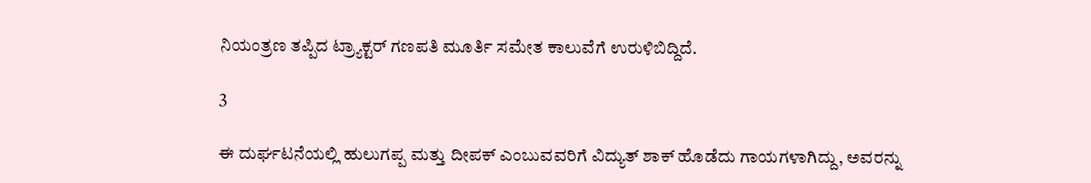ನಿಯಂತ್ರಣ ತಪ್ಪಿದ ಟ್ರ್ಯಾಕ್ಟರ್ ಗಣಪತಿ ಮೂರ್ತಿ ಸಮೇತ ಕಾಲುವೆಗೆ ಉರುಳಿಬಿದ್ದಿದೆ.

3

ಈ ದುರ್ಘಟನೆಯಲ್ಲಿ ಹುಲುಗಪ್ಪ ಮತ್ತು ದೀಪಕ್ ಎಂಬುವವರಿಗೆ ವಿದ್ಯುತ್ ಶಾಕ್ ಹೊಡೆದು ಗಾಯಗಳಾಗಿದ್ದು, ಅವರನ್ನು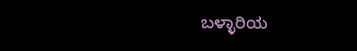ಬಳ್ಳಾರಿಯ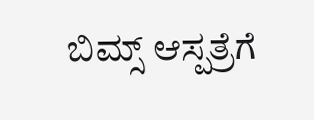ಬಿಮ್ಸ್ ಆಸ್ಪತ್ರೆಗೆ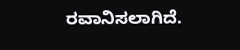ರವಾನಿಸಲಾಗಿದೆ.